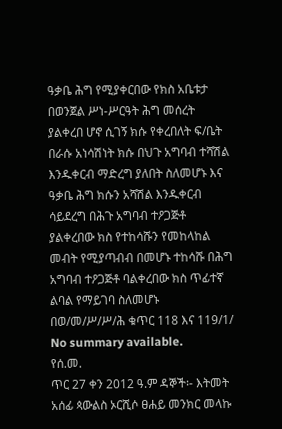ዓቃቤ ሕግ የሚያቀርበው የክስ አቤቱታ በወንጀል ሥነ-ሥርዓት ሕግ መሰረት ያልቀረበ ሆኖ ሲገኝ ክሱ የቀረበለት ፍ/ቤት በራሱ አነሳሽነት ክሱ በህጉ አግባብ ተሻሽል እንዱቀርብ ማድረግ ያለበት ስለመሆኑ እና ዓቃቤ ሕግ ክሱን አሻሽል እንዱቀርብ ሳይደረግ በሕጉ አግባብ ተዖጋጅቶ ያልቀረበው ክስ የተከሳሹን የመከላከል መብት የሚያጣብብ በመሆኑ ተከሳሹ በሕግ አግባብ ተዖጋጅቶ ባልቀረበው ክስ ጥፊተኛ ልባል የማይገባ ስለመሆኑ በወ/መ/ሥ/ሥ/ሕ ቁጥር 118 እና 119/1/
No summary available.
የሰ.መ.
ጥር 27 ቀን 2012 ዓ.ም ዳኞች፡- እትመት አሰፊ ጳውልስ ኦርሺሶ ፀሐይ መንክር መላኩ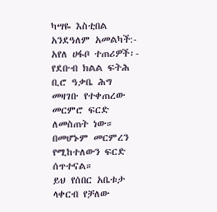ካሣዬ እስቲበል አንደዓለም አመልካች:- አየለ ሀፋቦ ተጠሪዎች፡- የደቡብ ክልል ፍትሕ ቢሮ ዓቃቤ ሕግ መዛገቡ የተቀጠረው መርምሮ ፍርድ ለመስጠት ነው። በመሆኑም መርምረን የሚከተለውን ፍርድ ሰጥተናል።
ይህ የሰበር አቤቱታ ላቀርብ የቻለው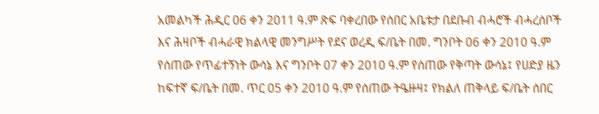አመልካች ሕዲር 06 ቀን 2011 ዓ.ም ጽፍ ባቀረበው የሰበር አቤቱታ በደቡብ ብሓሮች ብሓረሰቦች እና ሕዛቦች ብሓራዊ ክልላዊ መንግሥት የደና ወረዲ ፍ/ቤት በመ. ግንቦት 06 ቀን 2010 ዓ.ም የሰጠው የጥፊተኝነት ውሳኔ እና ግንቦት 07 ቀን 2010 ዓ.ም የሰጠው የቅጣት ውሳኔ፤ የሀድያ ዜን ከፍተኛ ፍ/ቤት በመ. ጥር 05 ቀን 2010 ዓ.ም የሰጠው ትዔዙዛ፤ የክልለ ጠቅላይ ፍ/ቤት ሰበር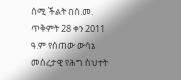ሰሚ ችልት በሰ.መ. ጥቅምት 28 ቀን 2011 ዓ.ም የሰጠው ውሳኔ መሰረታዊ የሕግ ስህተት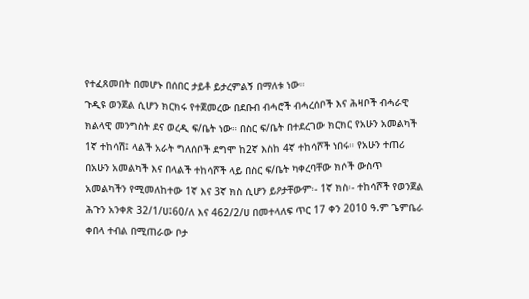የተፈጸመበት በመሆኑ በሰበር ታይቶ ይታረምልኝ በማለቱ ነው።
ጉዲዩ ወንጀል ሲሆን ክርክሩ የተጀመረው በደቡብ ብሓሮች ብሓረሰቦች እና ሕዛቦች ብሓራዊ ክልላዊ መንግስት ደና ወረዲ ፍ/ቤት ነው። በስር ፍ/ቤት በተደረገው ክርክር የአሁን አመልካች 1ኛ ተከሳሽ፤ ላልች አራት ግለሰቦች ደግሞ ከ2ኛ እስከ 4ኛ ተከሳሾች ነበሩ። የአሁን ተጠሪ በአሁን አመልካች እና በላልች ተከሳሾች ላይ በስር ፍ/ቤት ካቀረባቸው ክሶች ውስጥ አመልካችን የሚመለከተው 1ኛ እና 3ኛ ክስ ሲሆን ይዖታቸውም፡- 1ኛ ክስ፡- ተከሳሾች የወንጀል ሕጉን አንቀጽ 32/1/ሀ፤60/ለ እና 462/2/ሀ በመተላለፍ ጥር 17 ቀን 2010 ዓ.ም ጌምቤራ ቀበላ ተብል በሚጠራው ቦታ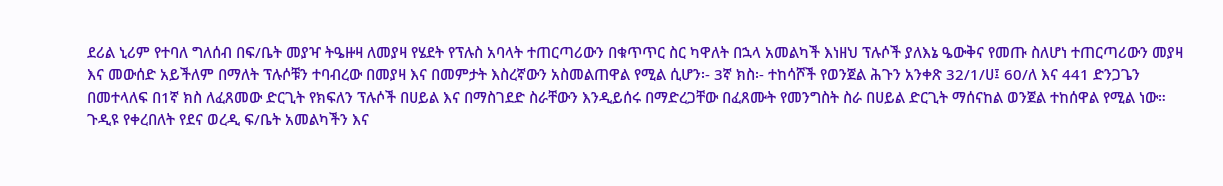ደሪል ኒሪም የተባለ ግለሰብ በፍ/ቤት መያዣ ትዔዙዛ ለመያዛ የሄደት የፕሉስ አባላት ተጠርጣሪውን በቁጥጥር ስር ካዋለት በኋላ አመልካች እነዘህ ፕሉሶች ያለእኔ ዔውቅና የመጡ ስለሆነ ተጠርጣሪውን መያዛ እና መውሰድ አይችለም በማለት ፕሉሶቹን ተባብረው በመያዛ እና በመምታት እስረኛውን አስመልጠዋል የሚል ሲሆን፡- 3ኛ ክስ፡- ተከሳሾች የወንጀል ሕጉን አንቀጽ 32/1/ሀ፤ 60/ለ እና 441 ድንጋጌን በመተላለፍ በ1ኛ ክስ ለፈጸመው ድርጊት የክፍለን ፕሉሶች በሀይል እና በማስገደድ ስራቸውን እንዲይሰሩ በማድረጋቸው በፈጸሙት የመንግስት ስራ በሀይል ድርጊት ማሰናከል ወንጀል ተከሰዋል የሚል ነው።
ጉዲዩ የቀረበለት የደና ወረዲ ፍ/ቤት አመልካችን እና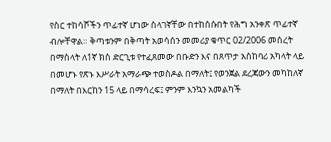የስር ተከሳሾችን ጥፊተኛ ሆነው ስላገኛቸው በተከሰሱበት የሕግ አንቀጽ ጥፊተኛ ብሎቸዋል። ቅጣቱንም በቅጣት አወሳሰን መመሪያ ቁጥር 02/2006 መሰረት በማስላት ለ1ኛ ክስ ድርጊቱ የተፈጸመው በቡድን እና በጸጥታ አስከባሪ አካላት ላይ በመሆኑ የጽኑ እሥራት አማራጭ ተወስዶል በማለት፤ የወንጀል ደረጃውን መካከለኛ በማለት በእርከን 15 ላይ በማሳረፍ፤ ምንም እንኳን አመልካች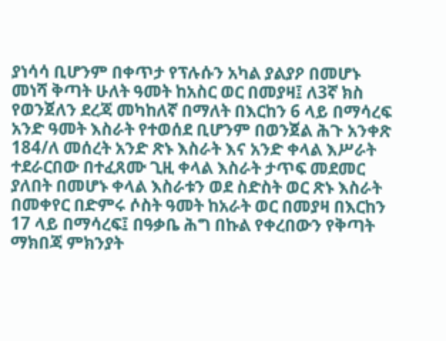ያነሳሳ ቢሆንም በቀጥታ የፕሉሱን አካል ያልያዖ በመሆኑ መነሻ ቅጣት ሁለት ዓመት ከአስር ወር በመያዛ፤ ለ3ኛ ክስ የወንጀለን ደረጃ መካከለኛ በማለት በእርከን 6 ላይ በማሳረፍ አንድ ዓመት እስራት የተወሰደ ቢሆንም በወንጀል ሕጉ አንቀጽ 184/ለ መሰረት አንድ ጽኑ እስራት እና አንድ ቀላል እሥራት ተደራርበው በተፈጸሙ ጊዚ ቀላል እስራት ታጥፍ መደመር ያለበት በመሆኑ ቀላል እስራቱን ወደ ስድስት ወር ጽኑ እስራት በመቀየር በድምሩ ሶስት ዓመት ከአራት ወር በመያዛ በእርከን 17 ላይ በማሳረፍ፤ በዓቃቤ ሕግ በኩል የቀረበውን የቅጣት ማክበጃ ምክንያት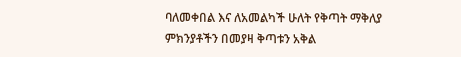ባለመቀበል እና ለአመልካች ሁለት የቅጣት ማቅለያ ምክንያቶችን በመያዛ ቅጣቱን አቅል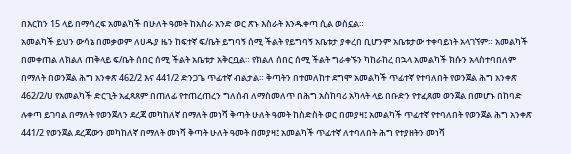በእርከን 15 ላይ በማሳረፍ አመልካች በሁለት ዓመት ከአስራ አንድ ወር ጽኑ እስራት እንዱቀጣ ሲል ወስኗል።
አመልካች ይህን ውሳኔ በመቃወም ለሀዱያ ዜን ከፍተኛ ፍ/ቤት ይግባኝ ሰሚ ችልት የይግባኝ አቤቱታ ያቀረበ ቢሆንም አቤቱታው ተቀባይነት አላገኘም። አመልካች በመቀጠል ለክልለ ጠቅላይ ፍ/ቤት ሰበር ሰሚ ችልት አቤቱታ አቅርቧል። የክልለ ሰበር ሰሚ ችልት ግራቀኙን ካከራከረ በኋላ አመልካች ክሱን አላስተባበለም በማለት በወንጀል ሕግ አንቀጽ 462/2 እና 441/2 ድንጋጌ ጥፊተኛ ብልታል። ቅጣትን በተመለከተ ደግሞ አመልካች ጥፊተኛ የተባለበት የወንጀል ሕግ አንቀጽ 462/2/ሀ የአመልካች ድርጊት አፈጻጸም በጠለፊ የተጠረጠረን ግለሰብ ለማስመለጥ በሕግ አስከባሪ አካላት ላይ በቡድን የተፈጸመ ወንጀል በመሆኑ በከባድ ሉቀጣ ይገባል በማለት የወንጀለን ደረጃ መካከለኛ በማለት መነሻ ቅጣት ሁለት ዓመት ከስድስት ወር በመያዛ፤ አመልካች ጥፊተኛ የተባለበት የወንጀል ሕግ አንቀጽ 441/2 የወንጀል ደረጃውን መካከለኛ በማለት መነሻ ቅጣት ሁለት ዓመት በመያዛ፤ አመልካች ጥፊተኛ ለተባለበት ሕግ የተያዘትን መነሻ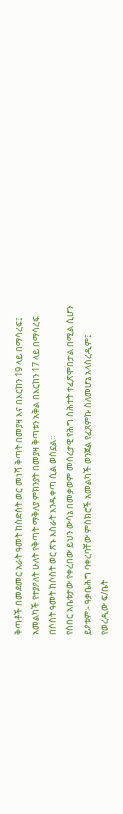ቅጣቶች በመደመር አራት ዓመት ከስድስት ወር መነሻ ቅጣት በመያዛ እና በእርከን 19 ላይ በማሳረፍ፤ አመልካች የተያዖለት ሁለት የቅጣት ማቅለያ ምክንያት በመያዛ ቅጣቱን አቅል በእርከን 17 ላይ በማሳረፍ በሶስት ዓመት ከሶስት ወር ጽኑ እስራት እንዱቀጣ ሲል ወስኗል።
የሰበር አቤቱታው የቀረበው ይህን ውሳኔ በመቃወም መሰረታዊ የሕግ ስሕተት ተፈጽሞበታል በሚል ሲሆን ይዖቱም፡- ዓቃቤሕግ ባቀረባቸው ምስክሮች አመልካች ወንጀል የፈጸምኩ ስለመሆኔ አላስረዲም፤
የወረዲው ፍ/ቤት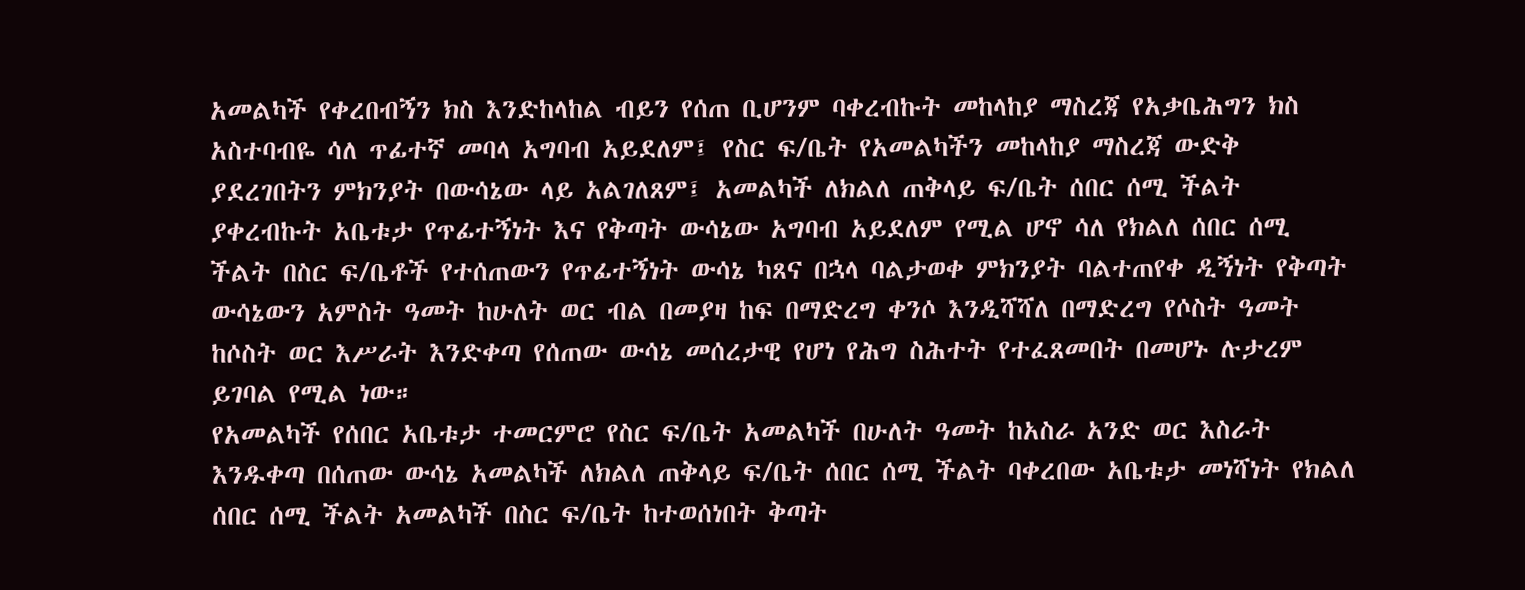አመልካች የቀረበብኝን ክስ እንድከላከል ብይን የሰጠ ቢሆንም ባቀረብኩት መከላከያ ማስረጃ የአቃቤሕግን ክስ አስተባብዬ ሳለ ጥፊተኛ መባላ አግባብ አይደለም፤ የስር ፍ/ቤት የአመልካችን መከላከያ ማስረጃ ውድቅ ያደረገበትን ምክንያት በውሳኔው ላይ አልገለጸም፤ አመልካች ለክልለ ጠቅላይ ፍ/ቤት ሰበር ሰሚ ችልት ያቀረብኩት አቤቱታ የጥፊተኝነት እና የቅጣት ውሳኔው አግባብ አይደለም የሚል ሆኖ ሳለ የክልለ ሰበር ሰሚ ችልት በስር ፍ/ቤቶች የተሰጠውን የጥፊተኝነት ውሳኔ ካጸና በኋላ ባልታወቀ ምክንያት ባልተጠየቀ ዲኝነት የቅጣት ውሳኔውን አምስት ዓመት ከሁለት ወር ብል በመያዛ ከፍ በማድረግ ቀንሶ እንዲሻሻለ በማድረግ የሶስት ዓመት ከሶስት ወር እሥራት እንድቀጣ የሰጠው ውሳኔ መሰረታዊ የሆነ የሕግ ስሕተት የተፈጸመበት በመሆኑ ሉታረም ይገባል የሚል ነው።
የአመልካች የሰበር አቤቱታ ተመርምሮ የስር ፍ/ቤት አመልካች በሁለት ዓመት ከአስራ አንድ ወር እስራት እንዱቀጣ በሰጠው ውሳኔ አመልካች ለክልለ ጠቅላይ ፍ/ቤት ሰበር ሰሚ ችልት ባቀረበው አቤቱታ መነሻነት የክልለ ሰበር ሰሚ ችልት አመልካች በስር ፍ/ቤት ከተወሰነበት ቅጣት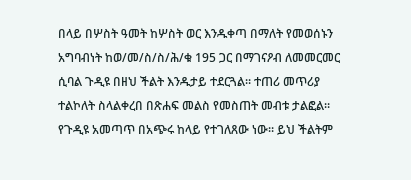በላይ በሦስት ዓመት ከሦስት ወር እንዱቀጣ በማለት የመወሰኑን አግባብነት ከወ/መ/ስ/ስ/ሕ/ቁ 195 ጋር በማገናዖብ ለመመርመር ሲባል ጉዲዩ በዘህ ችልት እንዱታይ ተደርጓል። ተጠሪ መጥሪያ ተልኮለት ስላልቀረበ በጽሐፍ መልስ የመስጠት መብቱ ታልፎል።
የጉዲዩ አመጣጥ በአጭሩ ከላይ የተገለጸው ነው። ይህ ችልትም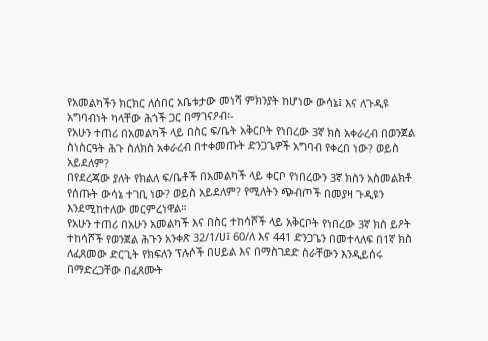የአመልካችን ክርክር ለሰበር አቤቱታው መነሻ ምክንያት ከሆነው ውሳኔ፤ እና ለጉዲዩ አግባብነት ካላቸው ሕጎች ጋር በማገናዖብ፡-
የአሁን ተጠሪ በአመልካች ላይ በስር ፍ/ቤት አቅርቦት የነበረው 3ኛ ክስ አቀራረብ በወንጀል ስነስርዓት ሕጉ ስለክስ አቀራረብ በተቀመጡት ድንጋጌዎች አግባብ የቀረበ ነው? ወይስ አይደለም?
በየደረጃው ያለት የክልለ ፍ/ቤቶች በአመልካች ላይ ቀርቦ የነበረውን 3ኛ ክስን አስመልክቶ የሰጡት ውሳኔ ተገቢ ነው? ወይስ አይደለም? የሚለትን ጭብጦች በመያዛ ጉዲዩን እንደሚከተለው መርምረነዋል።
የአሁን ተጠሪ በአሁን አመልካች እና በስር ተከሳሾች ላይ አቅርቦት የነበረው 3ኛ ክስ ይዖት ተከሳሾች የወንጀል ሕጉን አንቀጽ 32/1/ሀ፤ 60/ለ እና 441 ድንጋጌን በመተላለፍ በ1ኛ ክስ ለፈጸመው ድርጊት የክፍለን ፕሉሶች በሀይል እና በማስገደድ ስራቸውን እንዲይሰሩ በማድረጋቸው በፈጸሙት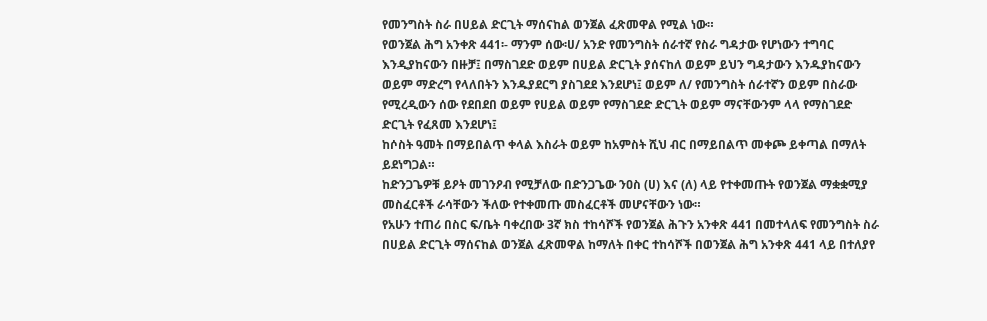የመንግስት ስራ በሀይል ድርጊት ማሰናከል ወንጀል ፈጽመዋል የሚል ነው።
የወንጀል ሕግ አንቀጽ 441፡- ማንም ሰው፡ሀ/ አንድ የመንግስት ሰራተኛ የስራ ግዳታው የሆነውን ተግባር እንዲያከናውን በዙቻ፤ በማስገደድ ወይም በሀይል ድርጊት ያሰናከለ ወይም ይህን ግዳታውን እንዱያከናውን ወይም ማድረግ የላለበትን እንዱያደርግ ያስገደደ እንደሆነ፤ ወይም ለ/ የመንግስት ሰራተኛን ወይም በስራው የሚረዲውን ሰው የደበደበ ወይም የሀይል ወይም የማስገደድ ድርጊት ወይም ማናቸውንም ላላ የማስገደድ ድርጊት የፈጸመ እንደሆነ፤
ከሶስት ዓመት በማይበልጥ ቀላል እስራት ወይም ከአምስት ሺህ ብር በማይበልጥ መቀጮ ይቀጣል በማለት ይደነግጋል።
ከድንጋጌዎቹ ይዖት መገንዖብ የሚቻለው በድንጋጌው ንዐስ (ሀ) እና (ለ) ላይ የተቀመጡት የወንጀል ማቋቋሚያ መስፈርቶች ራሳቸውን ችለው የተቀመጡ መስፈርቶች መሆናቸውን ነው።
የአሁን ተጠሪ በስር ፍ/ቤት ባቀረበው 3ኛ ክስ ተከሳሾች የወንጀል ሕጉን አንቀጽ 441 በመተላለፍ የመንግስት ስራ በሀይል ድርጊት ማሰናከል ወንጀል ፈጽመዋል ከማለት በቀር ተከሳሾች በወንጀል ሕግ አንቀጽ 441 ላይ በተለያየ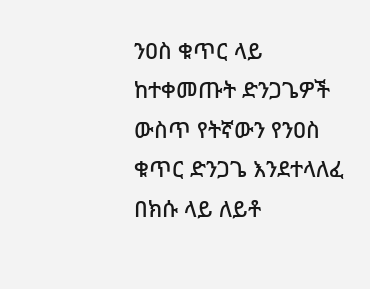ንዐስ ቁጥር ላይ ከተቀመጡት ድንጋጌዎች ውስጥ የትኛውን የንዐስ ቁጥር ድንጋጌ እንደተላለፈ በክሱ ላይ ለይቶ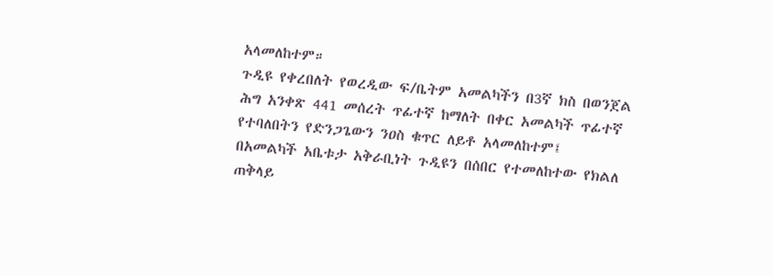አላመለከተም።
ጉዲዩ የቀረበለት የወረዲው ፍ/ቤትም አመልካችን በ3ኛ ክስ በወንጀል ሕግ አንቀጽ 441 መሰረት ጥፊተኛ ከማለት በቀር አመልካች ጥፊተኛ የተባለበትን የድንጋጌውን ንዐስ ቁጥር ለይቶ አላመለከተም፤
በአመልካች አቤቱታ አቅራቢነት ጉዲዩን በሰበር የተመለከተው የክልለ ጠቅላይ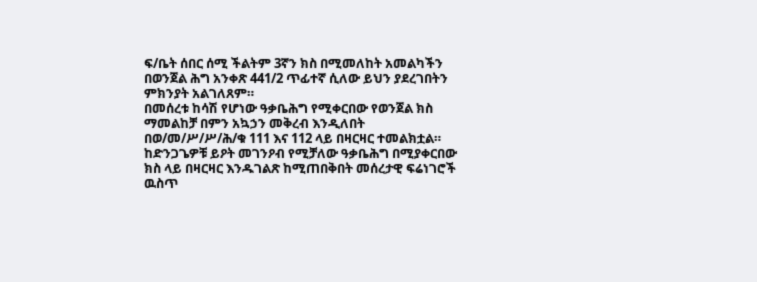ፍ/ቤት ሰበር ሰሚ ችልትም 3ኛን ክስ በሚመለከት አመልካችን በወንጀል ሕግ አንቀጽ 441/2 ጥፊተኛ ሲለው ይህን ያደረገበትን ምክንያት አልገለጸም።
በመሰረቱ ከሳሽ የሆነው ዓቃቤሕግ የሚቀርበው የወንጀል ክስ ማመልከቻ በምን አኳኃን መቅረብ እንዲለበት በወ/መ/ሥ/ሥ/ሕ/ቁ 111 እና 112 ላይ በዛርዛር ተመልክቷል። ከድንጋጌዎቹ ይዖት መገንዖብ የሚቻለው ዓቃቤሕግ በሚያቀርበው ክስ ላይ በዛርዛር እንዱገልጽ ከሚጠበቅበት መሰረታዊ ፍሬነገሮች ዉስጥ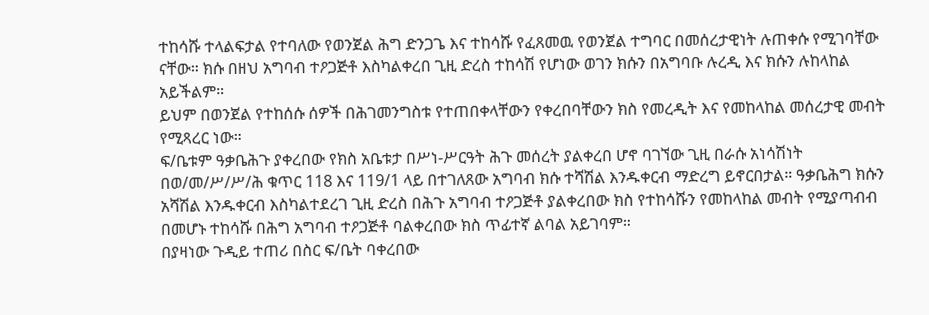ተከሳሹ ተላልፍታል የተባለው የወንጀል ሕግ ድንጋጌ እና ተከሳሹ የፈጸመዉ የወንጀል ተግባር በመሰረታዊነት ሉጠቀሱ የሚገባቸው ናቸው። ክሱ በዘህ አግባብ ተዖጋጅቶ እስካልቀረበ ጊዚ ድረስ ተከሳሽ የሆነው ወገን ክሱን በአግባቡ ሉረዲ እና ክሱን ሉከላከል አይችልም።
ይህም በወንጀል የተከሰሱ ሰዎች በሕገመንግስቱ የተጠበቀላቸውን የቀረበባቸውን ክስ የመረዲት እና የመከላከል መሰረታዊ መብት የሚጻረር ነው።
ፍ/ቤቱም ዓቃቤሕጉ ያቀረበው የክስ አቤቱታ በሥነ-ሥርዓት ሕጉ መሰረት ያልቀረበ ሆኖ ባገኘው ጊዚ በራሱ አነሳሽነት በወ/መ/ሥ/ሥ/ሕ ቁጥር 118 እና 119/1 ላይ በተገለጸው አግባብ ክሱ ተሻሽል እንዱቀርብ ማድረግ ይኖርበታል። ዓቃቤሕግ ክሱን አሻሽል እንዱቀርብ እስካልተደረገ ጊዚ ድረስ በሕጉ አግባብ ተዖጋጅቶ ያልቀረበው ክስ የተከሳሹን የመከላከል መብት የሚያጣብብ በመሆኑ ተከሳሹ በሕግ አግባብ ተዖጋጅቶ ባልቀረበው ክስ ጥፊተኛ ልባል አይገባም።
በያዛነው ጉዲይ ተጠሪ በስር ፍ/ቤት ባቀረበው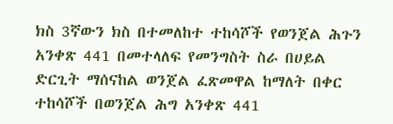ክስ 3ኛውን ክስ በተመለከተ ተከሳሾች የወንጀል ሕጉን አንቀጽ 441 በመተላለፍ የመንግስት ስራ በሀይል ድርጊት ማሰናከል ወንጀል ፈጽመዋል ከማለት በቀር ተከሳሾች በወንጀል ሕግ አንቀጽ 441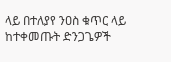ላይ በተለያየ ንዐስ ቁጥር ላይ ከተቀመጡት ድንጋጌዎች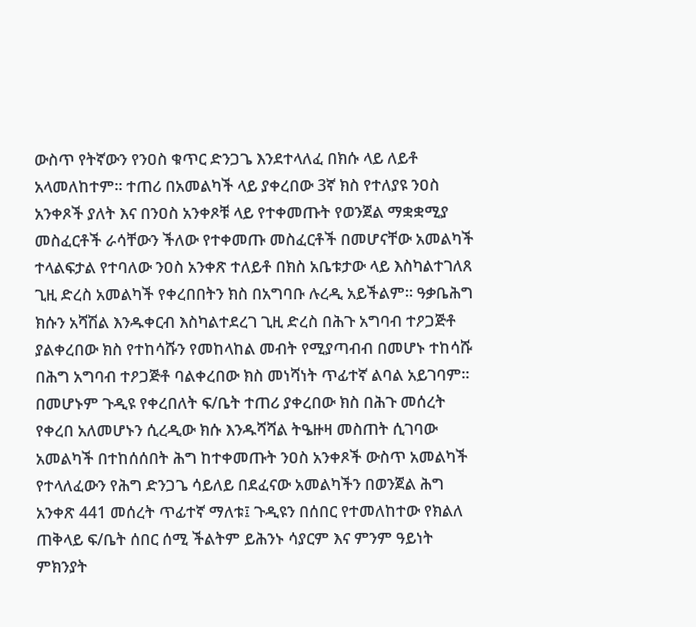ውስጥ የትኛውን የንዐስ ቁጥር ድንጋጌ እንደተላለፈ በክሱ ላይ ለይቶ አላመለከተም። ተጠሪ በአመልካች ላይ ያቀረበው 3ኛ ክስ የተለያዩ ንዐስ አንቀጾች ያለት እና በንዐስ አንቀጾቹ ላይ የተቀመጡት የወንጀል ማቋቋሚያ መስፈርቶች ራሳቸውን ችለው የተቀመጡ መስፈርቶች በመሆናቸው አመልካች ተላልፍታል የተባለው ንዐስ አንቀጽ ተለይቶ በክስ አቤቱታው ላይ እስካልተገለጸ ጊዚ ድረስ አመልካች የቀረበበትን ክስ በአግባቡ ሉረዲ አይችልም። ዓቃቤሕግ ክሱን አሻሽል እንዱቀርብ እስካልተደረገ ጊዚ ድረስ በሕጉ አግባብ ተዖጋጅቶ ያልቀረበው ክስ የተከሳሹን የመከላከል መብት የሚያጣብብ በመሆኑ ተከሳሹ በሕግ አግባብ ተዖጋጅቶ ባልቀረበው ክስ መነሻነት ጥፊተኛ ልባል አይገባም።
በመሆኑም ጉዲዩ የቀረበለት ፍ/ቤት ተጠሪ ያቀረበው ክስ በሕጉ መሰረት የቀረበ አለመሆኑን ሲረዲው ክሱ እንዱሻሻል ትዔዙዛ መስጠት ሲገባው አመልካች በተከሰሰበት ሕግ ከተቀመጡት ንዐስ አንቀጾች ውስጥ አመልካች የተላለፈውን የሕግ ድንጋጌ ሳይለይ በደፈናው አመልካችን በወንጀል ሕግ አንቀጽ 441 መሰረት ጥፊተኛ ማለቱ፤ ጉዲዩን በሰበር የተመለከተው የክልለ ጠቅላይ ፍ/ቤት ሰበር ሰሚ ችልትም ይሕንኑ ሳያርም እና ምንም ዓይነት ምክንያት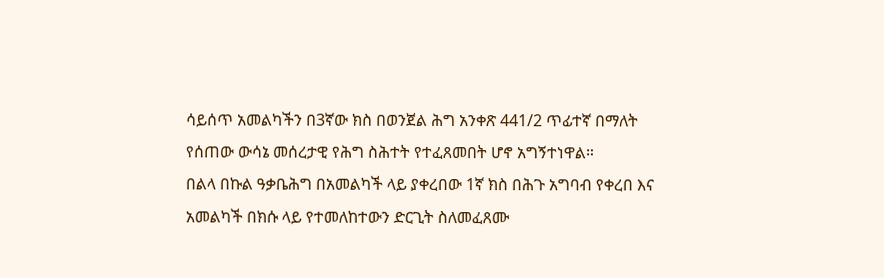ሳይሰጥ አመልካችን በ3ኛው ክስ በወንጀል ሕግ አንቀጽ 441/2 ጥፊተኛ በማለት የሰጠው ውሳኔ መሰረታዊ የሕግ ስሕተት የተፈጸመበት ሆኖ አግኝተነዋል።
በልላ በኩል ዓቃቤሕግ በአመልካች ላይ ያቀረበው 1ኛ ክስ በሕጉ አግባብ የቀረበ እና አመልካች በክሱ ላይ የተመለከተውን ድርጊት ስለመፈጸሙ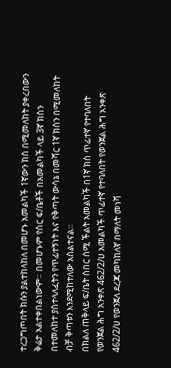ተረጋግጦበት ክሱን ያልተከላከለ በመሆኑ አመልካች 1ኛውን ክስ በሚመለከት ያቀረበውን ቅሬታ አልተቀበልነውም። በመሆኑም የስር ፍ/ቤቶች በአመልካች ላይ 3ኛ ክስን በተመለከተ ያስተላለፈትን የጥፊተኝነት እና የቅጣት ውሳኔ በመሻር 1ኛ ክስን በሚመለከት ብቻ ቅጣቱን እንደሚከተለው አስልተናል።
በክልለ ጠቅላይ ፍ/ቤት ሰበር ሰሚ ችልት አመልካች በ1ኛ ክስ ጥፊተኛ የተባለበት የወንጀል ሕግ አንቀጽ 462/2/ሀ አመልካች ጥፊተኛ የተባለበት የወንጀል ሕግ አንቀጽ 462/2/ሀ የወንጀለ ደረጃ መካከለኛ በማለት መነሻ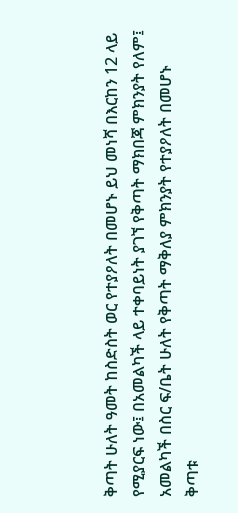ቅጣት ሁለት ዓመት ከስድስት ወር የተያዖለት በመሆኑ ይህ መነሻ በእርከን 12 ላይ የሚያርፍ ነው፤ በአመልካች ላይ ተቀባይነት ያገኘ የቅጣት ማክበጃ ምክንያት የለም፤ አመልካች በስር ፍ/ቤት ሁለት የቅጣት ማቅለያ ምክንያት የተያዖለት በመሆኑ ቅጣቱ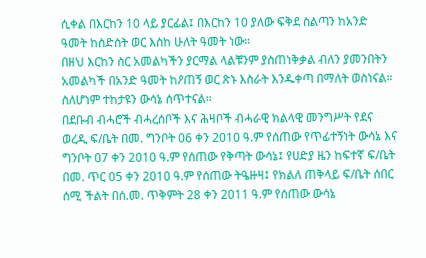ሲቀል በእርከን 10 ላይ ያርፊል፤ በእርከን 10 ያለው ፍቅደ ስልጣን ከአንድ ዓመት ከስድስት ወር እስከ ሁለት ዓመት ነው።
በዘህ እርከን ስር አመልካችን ያርማል ላልቹንም ያስጠነቅቃል ብለን ያመንበትን አመልካች በአንድ ዓመት ከዖጠኝ ወር ጽኑ እስራት እንዱቀጣ በማለት ወስነናል። ስለሆነም ተከታዩን ውሳኔ ሰጥተናል።
በደቡብ ብሓሮች ብሓረሰቦች እና ሕዛቦች ብሓራዊ ክልላዊ መንግሥት የደና ወረዲ ፍ/ቤት በመ. ግንቦት 06 ቀን 2010 ዓ.ም የሰጠው የጥፊተኝነት ውሳኔ እና ግንቦት 07 ቀን 2010 ዓ.ም የሰጠው የቅጣት ውሳኔ፤ የሀድያ ዜን ከፍተኛ ፍ/ቤት በመ. ጥር 05 ቀን 2010 ዓ.ም የሰጠው ትዔዙዛ፤ የክልለ ጠቅላይ ፍ/ቤት ሰበር ሰሚ ችልት በሰ.መ. ጥቅምት 28 ቀን 2011 ዓ.ም የሰጠው ውሳኔ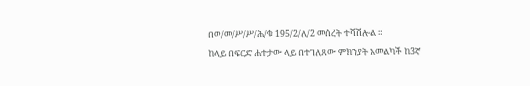በወ/መ/ሥ/ሥ/ሕ/ቁ 195/2/ለ/2 መሰረት ተሻሽሎል ።
ከላይ በፍርድ ሐተታው ላይ በተገለጸው ምክንያት አመልካች ከ3ኛ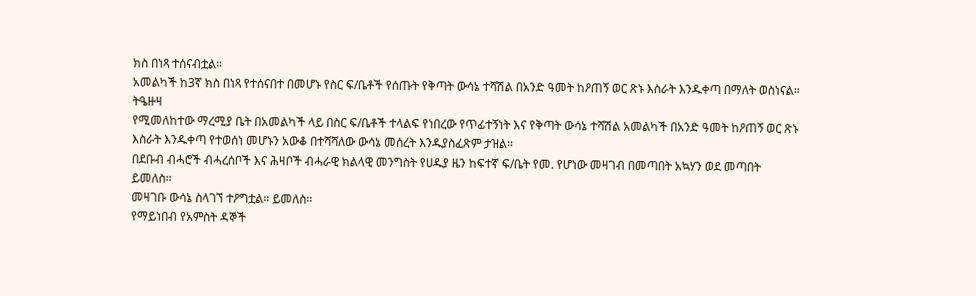ክስ በነጻ ተሰናብቷል።
አመልካች ከ3ኛ ክስ በነጻ የተሰናበተ በመሆኑ የስር ፍ/ቤቶች የሰጡት የቅጣት ውሳኔ ተሻሽል በአንድ ዓመት ከዖጠኝ ወር ጽኑ እስራት እንዱቀጣ በማለት ወስነናል።
ትዔዙዛ
የሚመለከተው ማረሚያ ቤት በአመልካች ላይ በስር ፍ/ቤቶች ተላልፍ የነበረው የጥፊተኝነት እና የቅጣት ውሳኔ ተሻሽል አመልካች በአንድ ዓመት ከዖጠኝ ወር ጽኑ እስራት እንዱቀጣ የተወሰነ መሆኑን አውቆ በተሻሻለው ውሳኔ መሰረት እንዱያስፈጽም ታዝል።
በደቡብ ብሓሮች ብሓረሰቦች እና ሕዛቦች ብሓራዊ ክልላዊ መንግስት የሀዱያ ዜን ከፍተኛ ፍ/ቤት የመ. የሆነው መዛገብ በመጣበት አኳሃን ወደ መጣበት ይመለስ።
መዛገቡ ውሳኔ ስላገኘ ተዖግቷል። ይመለስ።
የማይነበብ የአምስት ዳኞች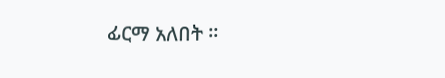ፊርማ አለበት ።